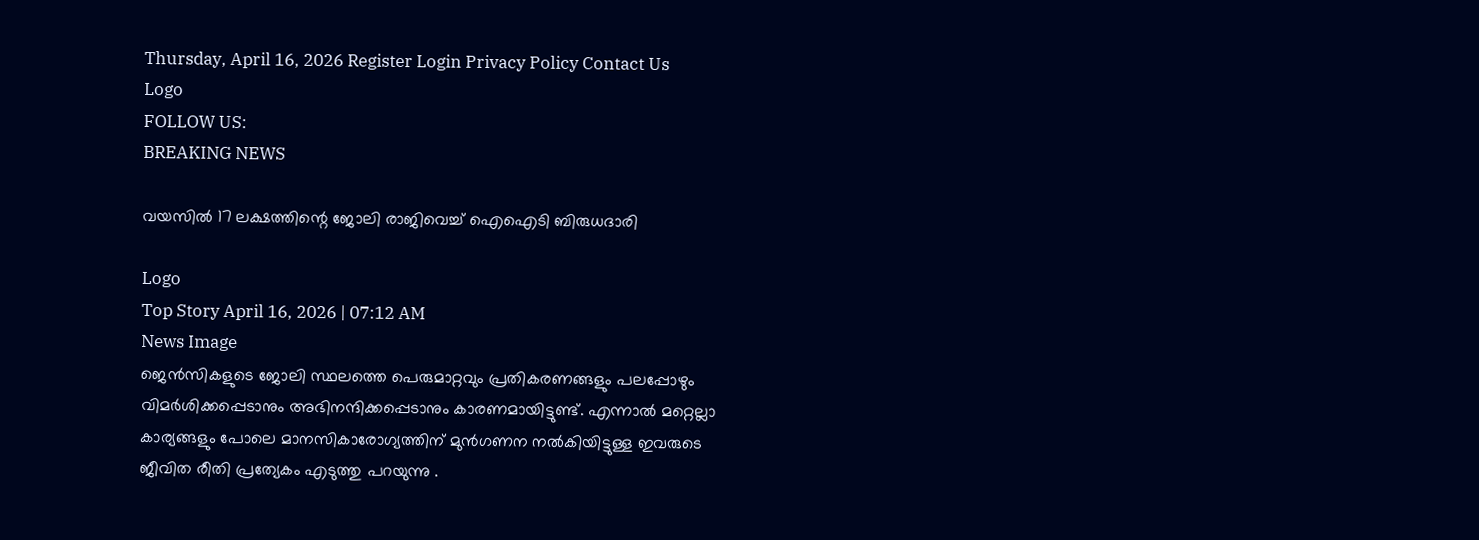Thursday, April 16, 2026 Register Login Privacy Policy Contact Us
Logo
FOLLOW US:
BREAKING NEWS

വയസിൽ 17 ലക്ഷത്തിന്റെ ജോലി രാജിവെച്ച് ഐഐടി ബിരുധദാരി

Logo
Top Story April 16, 2026 | 07:12 AM
News Image
ജെൻസികളുടെ ജോലി സ്ഥലത്തെ പെരുമാറ്റവും പ്രതികരണങ്ങളും പലപ്പോഴും വിമർശിക്കപ്പെടാനും അഭിനന്ദിക്കപ്പെടാനും കാരണമായിട്ടുണ്ട്. എന്നാൽ മറ്റെല്ലാ കാര്യങ്ങളും പോലെ മാനസികാരോഗ്യത്തിന് മുൻഗണന നൽകിയിട്ടുള്ള ഇവരുടെ ജീവിത രീതി പ്രത്യേകം എടുത്തു പറയുന്നു .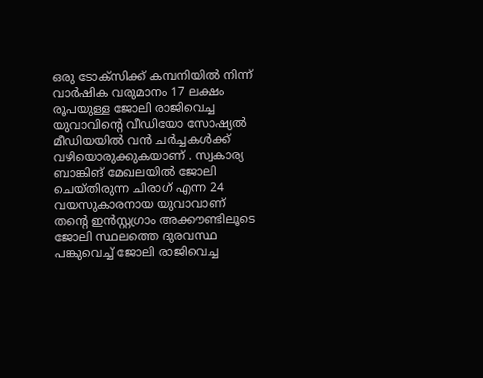ഒരു ടോക്‌സിക്ക് കമ്പനിയിൽ നിന്ന് വാർഷിക വരുമാനം 17 ലക്ഷം രൂപയുള്ള ജോലി രാജിവെച്ച യുവാവിന്റെ വീഡിയോ സോഷ്യൽ മീഡിയയിൽ വൻ ചർച്ചകൾക്ക് വഴിയൊരുക്കുകയാണ് . സ്വകാര്യ ബാങ്കിങ് മേഖലയിൽ ജോലി ചെയ്തിരുന്ന ചിരാഗ് എന്ന 24 വയസുകാരനായ യുവാവാണ് തന്റെ ഇൻസ്റ്റഗ്രാം അക്കൗണ്ടിലൂടെ ജോലി സ്ഥലത്തെ ദുരവസ്ഥ പങ്കുവെച്ച് ജോലി രാജിവെച്ച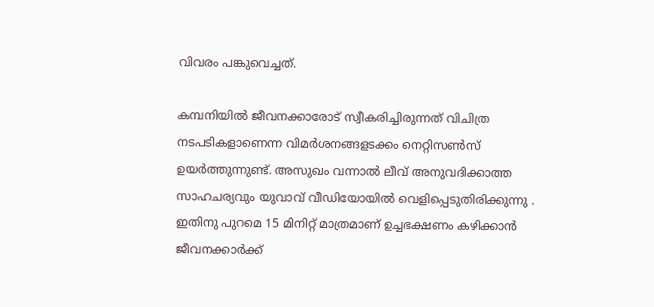വിവരം പങ്കുവെച്ചത്.

കമ്പനിയിൽ ജീവനക്കാരോട് സ്വീകരിച്ചിരുന്നത് വിചിത്ര നടപടികളാണെന്ന വിമർശനങ്ങളടക്കം നെറ്റിസൺസ് ഉയർത്തുന്നുണ്ട്. അസുഖം വന്നാൽ ലീവ് അനുവദിക്കാത്ത സാഹചര്യവും യുവാവ് വീഡിയോയിൽ വെളിപ്പെടുതിരിക്കുന്നു . ഇതിനു പുറമെ 15 മിനിറ്റ് മാത്രമാണ് ഉച്ചഭക്ഷണം കഴിക്കാൻ ജീവനക്കാർക്ക്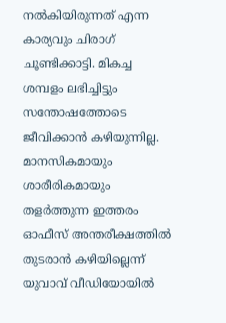നൽകിയിരുന്നത് എന്ന കാര്യവും ചിരാഗ് ചൂണ്ടിക്കാട്ടി. മികച്ച ശമ്പളം ലഭിച്ചിട്ടും സന്തോഷത്തോടെ ജീവിക്കാൻ കഴിയുന്നില്ല. മാനസികമായും ശാരീരികമായും തളർത്തുന്ന ഇത്തരം ഓഫീസ് അന്തരീക്ഷത്തിൽ തുടരാൻ കഴിയില്ലെന്ന് യുവാവ് വീഡിയോയിൽ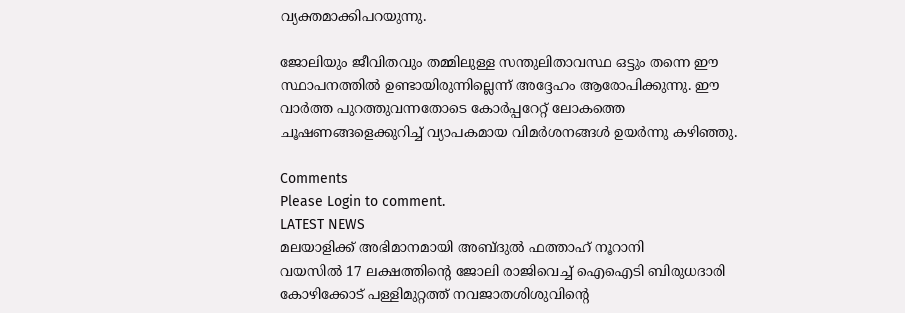വ്യക്തമാക്കിപറയുന്നു.

ജോലിയും ജീവിതവും തമ്മിലുള്ള സന്തുലിതാവസ്ഥ ഒട്ടും തന്നെ ഈ സ്ഥാപനത്തിൽ ഉണ്ടായിരുന്നില്ലെന്ന് അദ്ദേഹം ആരോപിക്കുന്നു. ഈ വാർത്ത പുറത്തുവന്നതോടെ കോർപ്പറേറ്റ് ലോകത്തെ ചൂഷണങ്ങളെക്കുറിച്ച് വ്യാപകമായ വിമർശനങ്ങൾ ഉയർന്നു കഴിഞ്ഞു.

Comments
Please Login to comment.
LATEST NEWS
മലയാളിക്ക് അഭിമാനമായി അബ്ദുൽ ഫത്താഹ് നൂറാനി
വയസിൽ 17 ലക്ഷത്തിന്റെ ജോലി രാജിവെച്ച് ഐഐടി ബിരുധദാരി
കോഴിക്കോട് പള്ളിമുറ്റത്ത് നവജാതശിശുവിന്റെ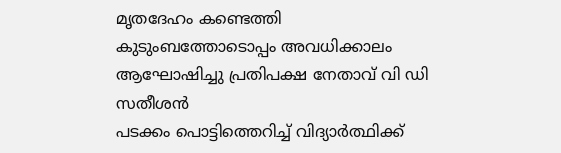മൃതദേഹം കണ്ടെത്തി
കുടുംബത്തോടൊപ്പം അവധിക്കാലം ആഘോഷിച്ചു പ്രതിപക്ഷ നേതാവ് വി ഡി സതീശൻ
പടക്കം പൊട്ടിത്തെറിച്ച് വിദ്യാർത്ഥിക്ക്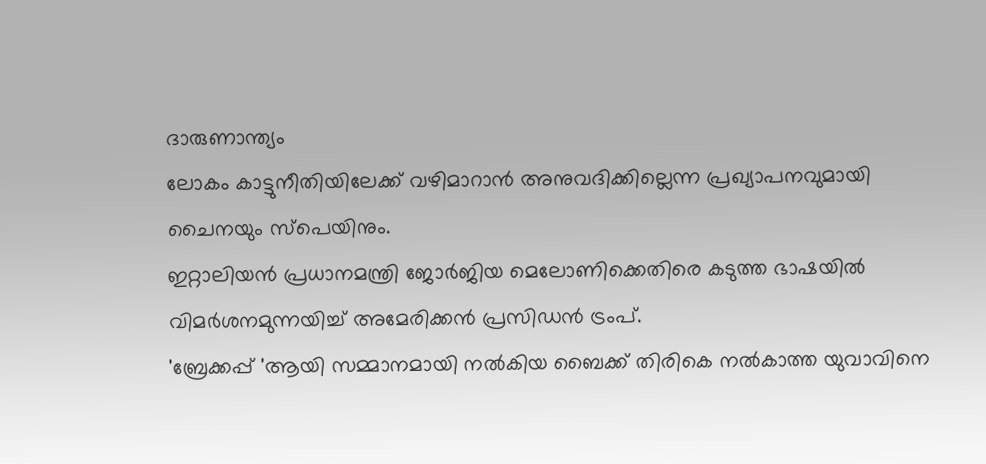ദാരുണാന്ത്യം
ലോകം കാട്ടുനീതിയിലേക്ക് വഴിമാറാൻ അനുവദിക്കില്ലെന്ന പ്രഖ്യാപനവുമായി ചൈനയും സ്പെയിനും.
ഇറ്റാലിയൻ പ്രധാനമന്ത്രി ജോർജിയ മെലോണിക്കെതിരെ കടുത്ത ഭാഷയിൽ വിമർശനമുന്നയിച്ച് അമേരിക്കൻ പ്രസിഡൻ ട്രംപ്.
'ബ്രേക്കപ്പ് 'ആയി സമ്മാനമായി നൽകിയ ബൈക്ക് തിരികെ നൽകാത്ത യുവാവിനെ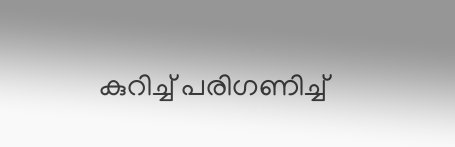കുറിച്ച് പരിഗണിച്ച്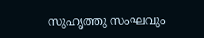സുഹൃത്തു സംഘവും